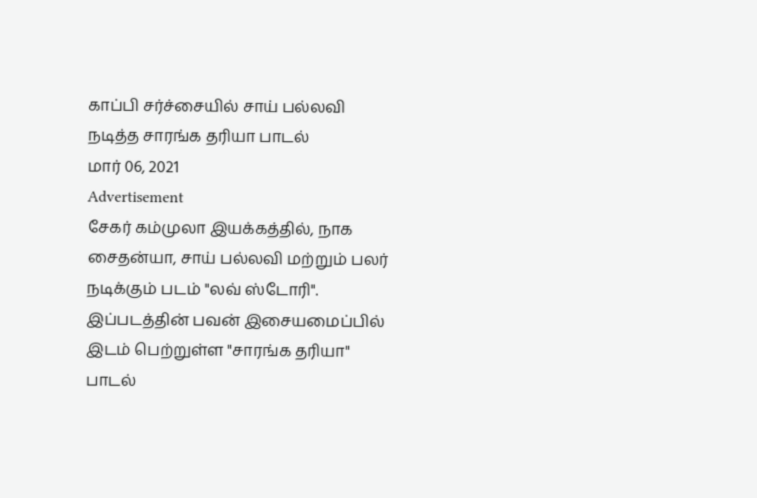காப்பி சர்ச்சையில் சாய் பல்லவி நடித்த சாரங்க தரியா பாடல்
மார் 06, 2021
Advertisement
சேகர் கம்முலா இயக்கத்தில், நாக சைதன்யா, சாய் பல்லவி மற்றும் பலர் நடிக்கும் படம் "லவ் ஸ்டோரி". இப்படத்தின் பவன் இசையமைப்பில் இடம் பெற்றுள்ள "சாரங்க தரியா" பாடல்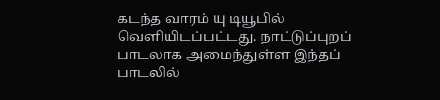கடந்த வாரம் யு டியூபில் வெளியிடப்பட்டது. நாட்டுப்புறப் பாடலாக அமைந்துள்ள இந்தப் பாடலில்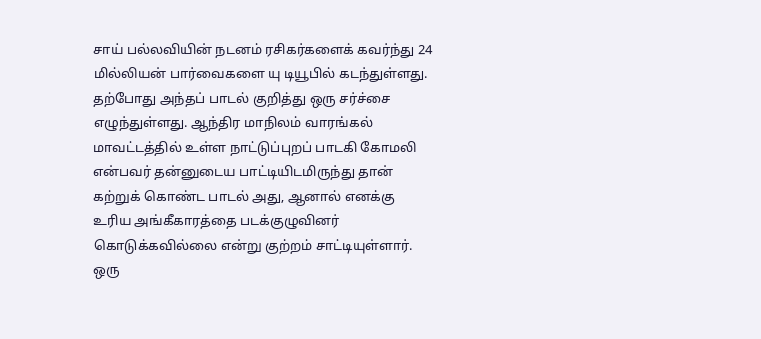சாய் பல்லவியின் நடனம் ரசிகர்களைக் கவர்ந்து 24 மில்லியன் பார்வைகளை யு டியூபில் கடந்துள்ளது.
தற்போது அந்தப் பாடல் குறித்து ஒரு சர்ச்சை எழுந்துள்ளது. ஆந்திர மாநிலம் வாரங்கல் மாவட்டத்தில் உள்ள நாட்டுப்புறப் பாடகி கோமலி என்பவர் தன்னுடைய பாட்டியிடமிருந்து தான் கற்றுக் கொண்ட பாடல் அது, ஆனால் எனக்கு உரிய அங்கீகாரத்தை படக்குழுவினர் கொடுக்கவில்லை என்று குற்றம் சாட்டியுள்ளார். ஒரு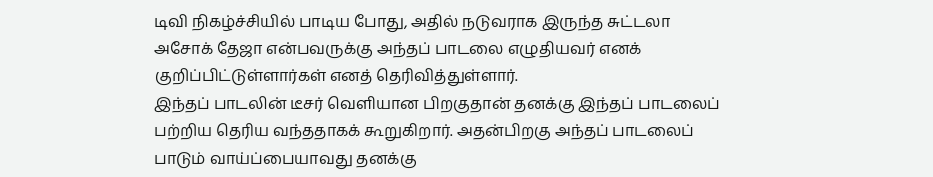டிவி நிகழ்ச்சியில் பாடிய போது, அதில் நடுவராக இருந்த சுட்டலா அசோக் தேஜா என்பவருக்கு அந்தப் பாடலை எழுதியவர் எனக் குறிப்பிட்டுள்ளார்கள் எனத் தெரிவித்துள்ளார்.
இந்தப் பாடலின் டீசர் வெளியான பிறகுதான் தனக்கு இந்தப் பாடலைப் பற்றிய தெரிய வந்ததாகக் கூறுகிறார். அதன்பிறகு அந்தப் பாடலைப் பாடும் வாய்ப்பையாவது தனக்கு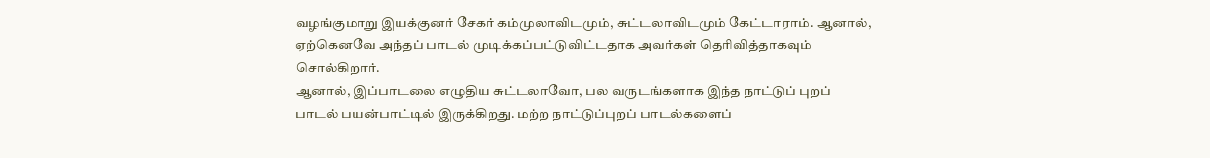வழங்குமாறு இயக்குனர் சேகர் கம்முலாவிடமும், சுட்டலாவிடமும் கேட்டாராம். ஆனால், ஏற்கெனவே அந்தப் பாடல் முடிக்கப்பட்டுவிட்டதாக அவர்கள் தெரிவித்தாகவும் சொல்கிறார்.
ஆனால், இப்பாடலை எழுதிய சுட்டலாவோ, பல வருடங்களாக இந்த நாட்டுப் புறப் பாடல் பயன்பாட்டில் இருக்கிறது. மற்ற நாட்டுப்புறப் பாடல்களைப்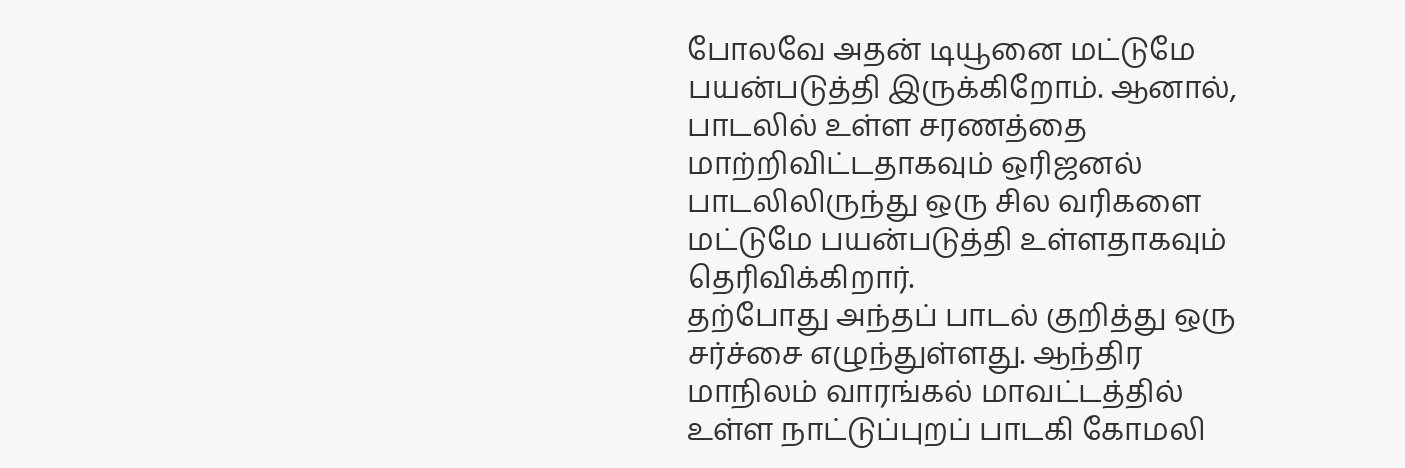போலவே அதன் டியூனை மட்டுமே பயன்படுத்தி இருக்கிறோம். ஆனால், பாடலில் உள்ள சரணத்தை மாற்றிவிட்டதாகவும் ஒரிஜனல் பாடலிலிருந்து ஒரு சில வரிகளை மட்டுமே பயன்படுத்தி உள்ளதாகவும் தெரிவிக்கிறார்.
தற்போது அந்தப் பாடல் குறித்து ஒரு சர்ச்சை எழுந்துள்ளது. ஆந்திர மாநிலம் வாரங்கல் மாவட்டத்தில் உள்ள நாட்டுப்புறப் பாடகி கோமலி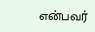என்பவர்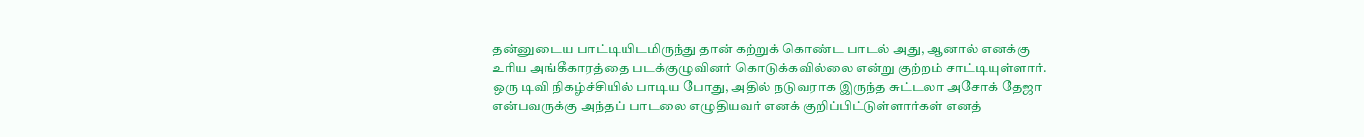தன்னுடைய பாட்டியிடமிருந்து தான் கற்றுக் கொண்ட பாடல் அது, ஆனால் எனக்கு உரிய அங்கீகாரத்தை படக்குழுவினர் கொடுக்கவில்லை என்று குற்றம் சாட்டியுள்ளார். ஒரு டிவி நிகழ்ச்சியில் பாடிய போது, அதில் நடுவராக இருந்த சுட்டலா அசோக் தேஜா என்பவருக்கு அந்தப் பாடலை எழுதியவர் எனக் குறிப்பிட்டுள்ளார்கள் எனத்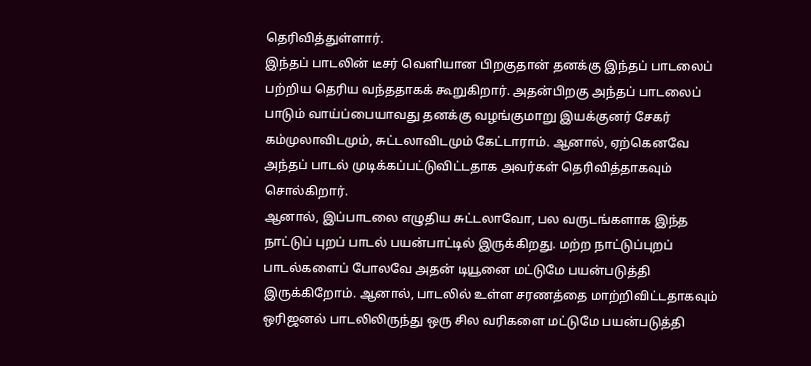தெரிவித்துள்ளார்.
இந்தப் பாடலின் டீசர் வெளியான பிறகுதான் தனக்கு இந்தப் பாடலைப் பற்றிய தெரிய வந்ததாகக் கூறுகிறார். அதன்பிறகு அந்தப் பாடலைப் பாடும் வாய்ப்பையாவது தனக்கு வழங்குமாறு இயக்குனர் சேகர் கம்முலாவிடமும், சுட்டலாவிடமும் கேட்டாராம். ஆனால், ஏற்கெனவே அந்தப் பாடல் முடிக்கப்பட்டுவிட்டதாக அவர்கள் தெரிவித்தாகவும் சொல்கிறார்.
ஆனால், இப்பாடலை எழுதிய சுட்டலாவோ, பல வருடங்களாக இந்த நாட்டுப் புறப் பாடல் பயன்பாட்டில் இருக்கிறது. மற்ற நாட்டுப்புறப் பாடல்களைப் போலவே அதன் டியூனை மட்டுமே பயன்படுத்தி இருக்கிறோம். ஆனால், பாடலில் உள்ள சரணத்தை மாற்றிவிட்டதாகவும் ஒரிஜனல் பாடலிலிருந்து ஒரு சில வரிகளை மட்டுமே பயன்படுத்தி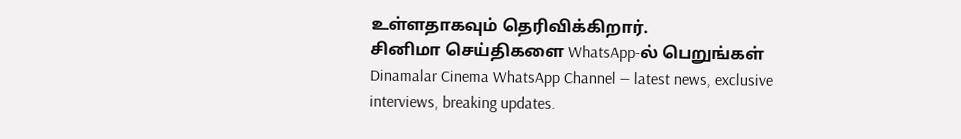உள்ளதாகவும் தெரிவிக்கிறார்.
சினிமா செய்திகளை WhatsApp-ல் பெறுங்கள்
Dinamalar Cinema WhatsApp Channel — latest news, exclusive interviews, breaking updates.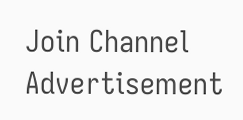Join Channel
Advertisement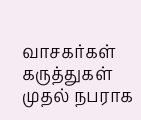வாசகர்கள் கருத்துகள்
முதல் நபராக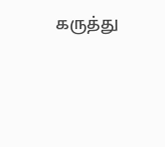கருத்து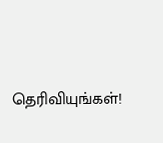தெரிவியுங்கள்!